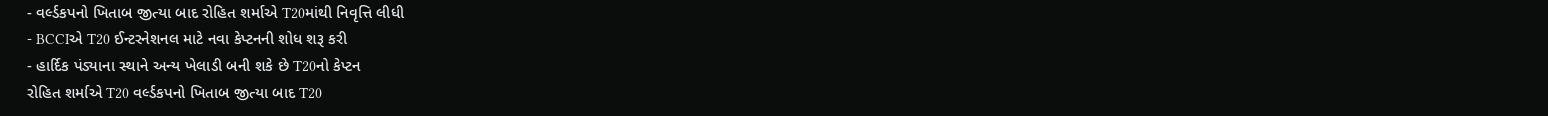- વર્લ્ડકપનો ખિતાબ જીત્યા બાદ રોહિત શર્માએ T20માંથી નિવૃત્તિ લીધી
- BCCIએ T20 ઈન્ટરનેશનલ માટે નવા કેપ્ટનની શોધ શરૂ કરી
- હાર્દિક પંડ્યાના સ્થાને અન્ય ખેલાડી બની શકે છે T20નો કેપ્ટન
રોહિત શર્માએ T20 વર્લ્ડકપનો ખિતાબ જીત્યા બાદ T20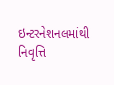ઇન્ટરનેશનલમાંથી નિવૃત્તિ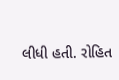લીધી હતી. રોહિત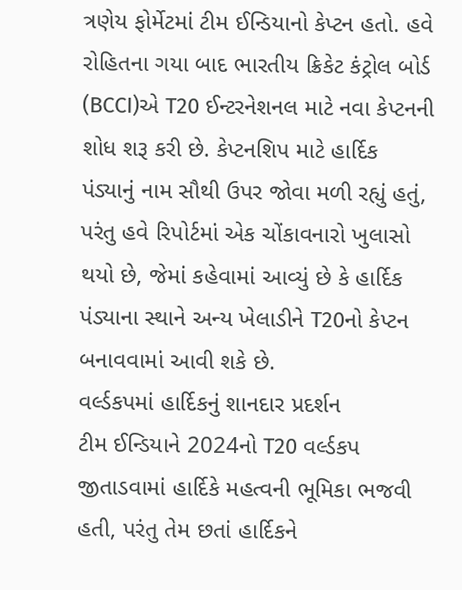ત્રણેય ફોર્મેટમાં ટીમ ઈન્ડિયાનો કેપ્ટન હતો. હવે રોહિતના ગયા બાદ ભારતીય ક્રિકેટ કંટ્રોલ બોર્ડ (BCCI)એ T20 ઈન્ટરનેશનલ માટે નવા કેપ્ટનની શોધ શરૂ કરી છે. કેપ્ટનશિપ માટે હાર્દિક પંડ્યાનું નામ સૌથી ઉપર જોવા મળી રહ્યું હતું, પરંતુ હવે રિપોર્ટમાં એક ચોંકાવનારો ખુલાસો થયો છે, જેમાં કહેવામાં આવ્યું છે કે હાર્દિક પંડ્યાના સ્થાને અન્ય ખેલાડીને T20નો કેપ્ટન બનાવવામાં આવી શકે છે.
વર્લ્ડકપમાં હાર્દિકનું શાનદાર પ્રદર્શન
ટીમ ઈન્ડિયાને 2024નો T20 વર્લ્ડકપ જીતાડવામાં હાર્દિકે મહત્વની ભૂમિકા ભજવી હતી, પરંતુ તેમ છતાં હાર્દિકને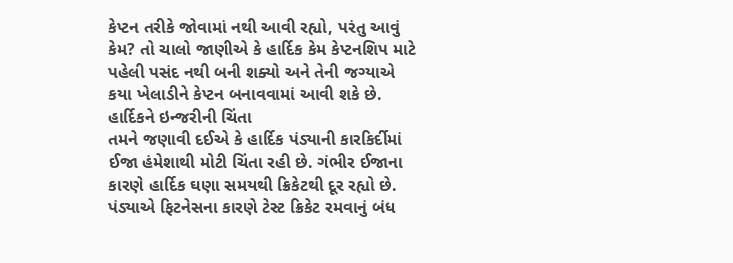કેપ્ટન તરીકે જોવામાં નથી આવી રહ્યો, પરંતુ આવું કેમ? તો ચાલો જાણીએ કે હાર્દિક કેમ કેપ્ટનશિપ માટે પહેલી પસંદ નથી બની શક્યો અને તેની જગ્યાએ કયા ખેલાડીને કેપ્ટન બનાવવામાં આવી શકે છે.
હાર્દિકને ઇન્જરીની ચિંતા
તમને જણાવી દઈએ કે હાર્દિક પંડ્યાની કારકિર્દીમાં ઈજા હંમેશાથી મોટી ચિંતા રહી છે. ગંભીર ઈજાના કારણે હાર્દિક ઘણા સમયથી ક્રિકેટથી દૂર રહ્યો છે. પંડ્યાએ ફિટનેસના કારણે ટેસ્ટ ક્રિકેટ રમવાનું બંધ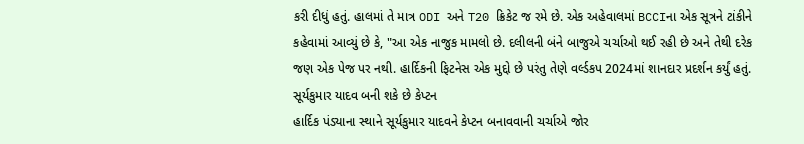કરી દીધું હતું. હાલમાં તે માત્ર ODI અને T20 ક્રિકેટ જ રમે છે. એક અહેવાલમાં BCCIના એક સૂત્રને ટાંકીને કહેવામાં આવ્યું છે કે, "આ એક નાજુક મામલો છે. દલીલની બંને બાજુએ ચર્ચાઓ થઈ રહી છે અને તેથી દરેક જણ એક પેજ પર નથી. હાર્દિકની ફિટનેસ એક મુદ્દો છે પરંતુ તેણે વર્લ્ડકપ 2024માં શાનદાર પ્રદર્શન કર્યું હતું.
સૂર્યકુમાર યાદવ બની શકે છે કેપ્ટન
હાર્દિક પંડ્યાના સ્થાને સૂર્યકુમાર યાદવને કેપ્ટન બનાવવાની ચર્ચાએ જોર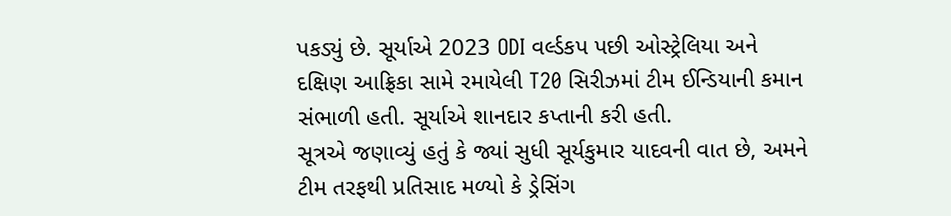પકડ્યું છે. સૂર્યાએ 2023 ODI વર્લ્ડકપ પછી ઓસ્ટ્રેલિયા અને દક્ષિણ આફ્રિકા સામે રમાયેલી T20 સિરીઝમાં ટીમ ઈન્ડિયાની કમાન સંભાળી હતી. સૂર્યાએ શાનદાર કપ્તાની કરી હતી.
સૂત્રએ જણાવ્યું હતું કે જ્યાં સુધી સૂર્યકુમાર યાદવની વાત છે, અમને ટીમ તરફથી પ્રતિસાદ મળ્યો કે ડ્રેસિંગ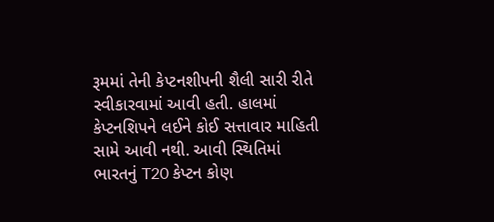રૂમમાં તેની કેપ્ટનશીપની શૈલી સારી રીતે સ્વીકારવામાં આવી હતી. હાલમાં કેપ્ટનશિપને લઈને કોઈ સત્તાવાર માહિતી સામે આવી નથી. આવી સ્થિતિમાં ભારતનું T20 કેપ્ટન કોણ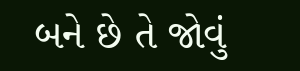બને છે તે જોવું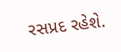રસપ્રદ રહેશે.